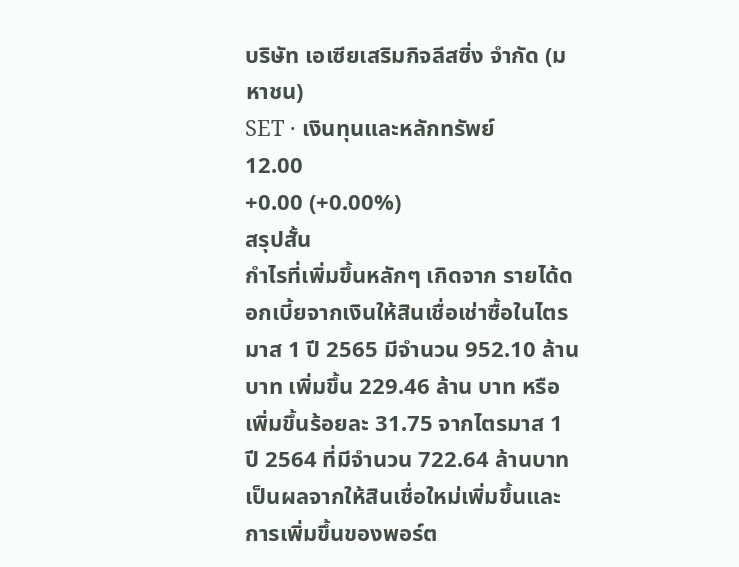บริษัท เอเซียเสริมกิจลีสซิ่ง จำกัด (มหาชน)
SET · เงินทุนและหลักทรัพย์
12.00
+0.00 (+0.00%)
สรุปสั้น
กำไรที่เพิ่มขึ้นหลักๆ เกิดจาก รายได้ดอกเบี้ยจากเงินให้สินเชื่อเช่าซื้อในไตรมาส 1 ปี 2565 มีจํานวน 952.10 ล้านบาท เพิ่มขึ้น 229.46 ล้าน บาท หรือเพิ่มขึ้นร้อยละ 31.75 จากไตรมาส 1 ปี 2564 ที่มีจํานวน 722.64 ล้านบาท เป็นผลจากให้สินเชื่อใหม่เพิ่มขึ้นและ การเพิ่มขึ้นของพอร์ต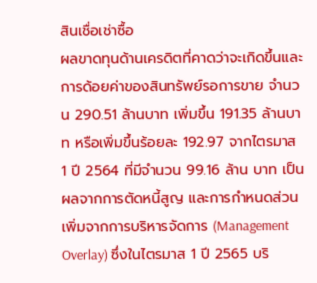สินเชื่อเช่าซื้อ
ผลขาดทุนด้านเครดิตที่คาดว่าจะเกิดขึ้นและการด้อยค่าของสินทรัพย์รอการขาย จํานวน 290.51 ล้านบาท เพิ่มขึ้น 191.35 ล้านบาท หรือเพิ่มขึ้นร้อยละ 192.97 จากไตรมาส 1 ปี 2564 ที่มีจํานวน 99.16 ล้าน บาท เป็นผลจากการตัดหนี้สูญ และการกําหนดส่วนเพิ่มจากการบริหารจัดการ (Management Overlay) ซึ่งในไตรมาส 1 ปี 2565 บริ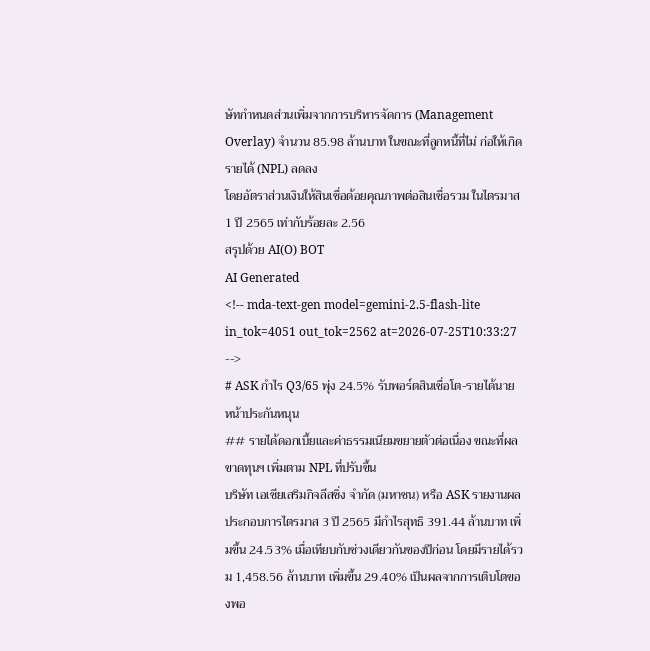ษัทกําหนดส่วนเพิ่มจากการบริหารจัดการ (Management Overlay) จํานวน 85.98 ล้านบาท ในขณะที่ลูกหนี้ที่ไม่ ก่อให้เกิดรายได้ (NPL) ลดลง
โดยอัตราส่วนเงินให้สินเชื่อด้อยคุณภาพต่อสินเชื่อรวม ในไตรมาส 1 ปี 2565 เท่ากับร้อยละ 2.56
สรุปด้วย AI(O) BOT
AI Generated
<!-- mda-text-gen model=gemini-2.5-flash-lite in_tok=4051 out_tok=2562 at=2026-07-25T10:33:27 -->
# ASK กำไร Q3/65 พุ่ง 24.5% รับพอร์ตสินเชื่อโต-รายได้นายหน้าประกันหนุน
## รายได้ดอกเบี้ยและค่าธรรมเนียมขยายตัวต่อเนื่อง ขณะที่ผลขาดทุนฯ เพิ่มตาม NPL ที่ปรับขึ้น
บริษัท เอเซียเสริมกิจลีสซิ่ง จำกัด (มหาชน) หรือ ASK รายงานผลประกอบการไตรมาส 3 ปี 2565 มีกำไรสุทธิ 391.44 ล้านบาท เพิ่มขึ้น 24.53% เมื่อเทียบกับช่วงเดียวกันของปีก่อน โดยมีรายได้รวม 1,458.56 ล้านบาท เพิ่มขึ้น 29.40% เป็นผลจากการเติบโตของพอ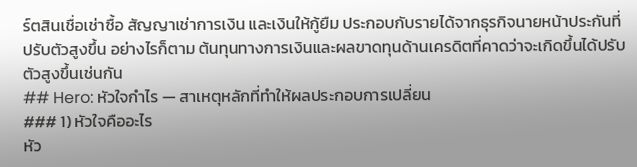ร์ตสินเชื่อเช่าซื้อ สัญญาเช่าการเงิน และเงินให้กู้ยืม ประกอบกับรายได้จากธุรกิจนายหน้าประกันที่ปรับตัวสูงขึ้น อย่างไรก็ตาม ต้นทุนทางการเงินและผลขาดทุนด้านเครดิตที่คาดว่าจะเกิดขึ้นได้ปรับตัวสูงขึ้นเช่นกัน
## Hero: หัวใจกำไร — สาเหตุหลักที่ทำให้ผลประกอบการเปลี่ยน
### 1) หัวใจคืออะไร
หัว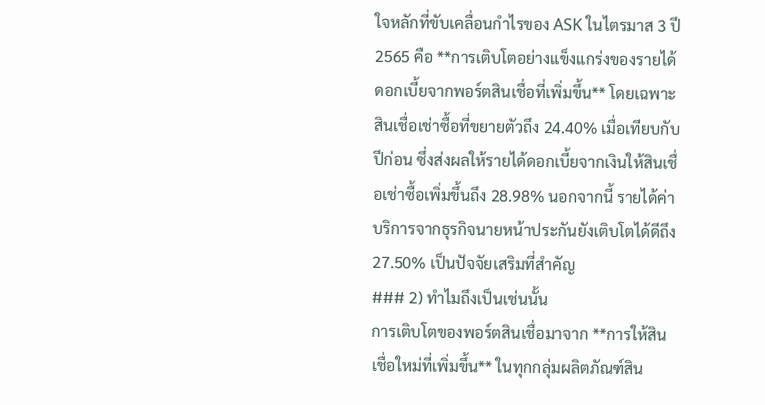ใจหลักที่ขับเคลื่อนกำไรของ ASK ในไตรมาส 3 ปี 2565 คือ **การเติบโตอย่างแข็งแกร่งของรายได้ดอกเบี้ยจากพอร์ตสินเชื่อที่เพิ่มขึ้น** โดยเฉพาะสินเชื่อเช่าซื้อที่ขยายตัวถึง 24.40% เมื่อเทียบกับปีก่อน ซึ่งส่งผลให้รายได้ดอกเบี้ยจากเงินให้สินเชื่อเช่าซื้อเพิ่มขึ้นถึง 28.98% นอกจากนี้ รายได้ค่าบริการจากธุรกิจนายหน้าประกันยังเติบโตได้ดีถึง 27.50% เป็นปัจจัยเสริมที่สำคัญ
### 2) ทำไมถึงเป็นเช่นนั้น
การเติบโตของพอร์ตสินเชื่อมาจาก **การให้สินเชื่อใหม่ที่เพิ่มขึ้น** ในทุกกลุ่มผลิตภัณฑ์สิน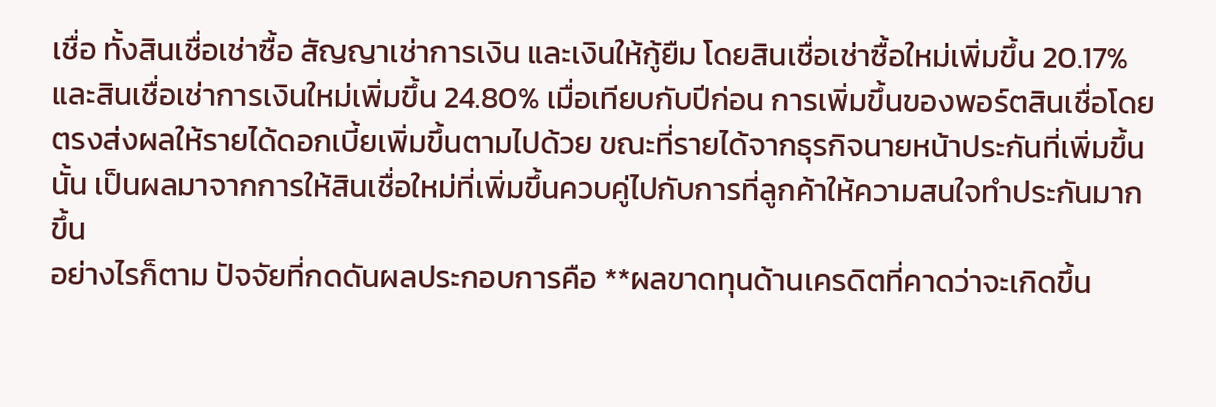เชื่อ ทั้งสินเชื่อเช่าซื้อ สัญญาเช่าการเงิน และเงินให้กู้ยืม โดยสินเชื่อเช่าซื้อใหม่เพิ่มขึ้น 20.17% และสินเชื่อเช่าการเงินใหม่เพิ่มขึ้น 24.80% เมื่อเทียบกับปีก่อน การเพิ่มขึ้นของพอร์ตสินเชื่อโดยตรงส่งผลให้รายได้ดอกเบี้ยเพิ่มขึ้นตามไปด้วย ขณะที่รายได้จากธุรกิจนายหน้าประกันที่เพิ่มขึ้นนั้น เป็นผลมาจากการให้สินเชื่อใหม่ที่เพิ่มขึ้นควบคู่ไปกับการที่ลูกค้าให้ความสนใจทำประกันมากขึ้น
อย่างไรก็ตาม ปัจจัยที่กดดันผลประกอบการคือ **ผลขาดทุนด้านเครดิตที่คาดว่าจะเกิดขึ้น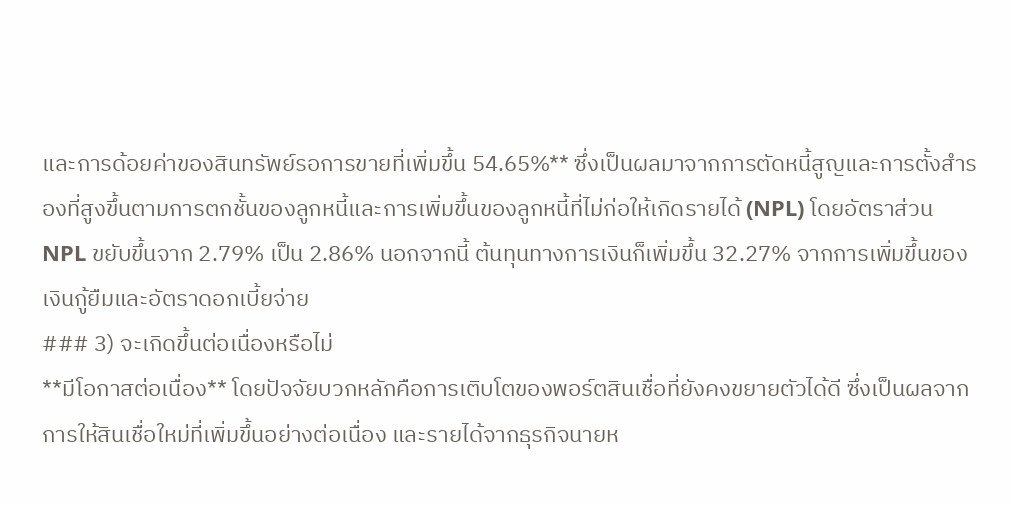และการด้อยค่าของสินทรัพย์รอการขายที่เพิ่มขึ้น 54.65%** ซึ่งเป็นผลมาจากการตัดหนี้สูญและการตั้งสำรองที่สูงขึ้นตามการตกชั้นของลูกหนี้และการเพิ่มขึ้นของลูกหนี้ที่ไม่ก่อให้เกิดรายได้ (NPL) โดยอัตราส่วน NPL ขยับขึ้นจาก 2.79% เป็น 2.86% นอกจากนี้ ต้นทุนทางการเงินก็เพิ่มขึ้น 32.27% จากการเพิ่มขึ้นของเงินกู้ยืมและอัตราดอกเบี้ยจ่าย
### 3) จะเกิดขึ้นต่อเนื่องหรือไม่
**มีโอกาสต่อเนื่อง** โดยปัจจัยบวกหลักคือการเติบโตของพอร์ตสินเชื่อที่ยังคงขยายตัวได้ดี ซึ่งเป็นผลจากการให้สินเชื่อใหม่ที่เพิ่มขึ้นอย่างต่อเนื่อง และรายได้จากธุรกิจนายห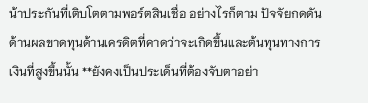น้าประกันที่เติบโตตามพอร์ตสินเชื่อ อย่างไรก็ตาม ปัจจัยกดดันด้านผลขาดทุนด้านเครดิตที่คาดว่าจะเกิดขึ้นและต้นทุนทางการเงินที่สูงขึ้นนั้น **ยังคงเป็นประเด็นที่ต้องจับตาอย่า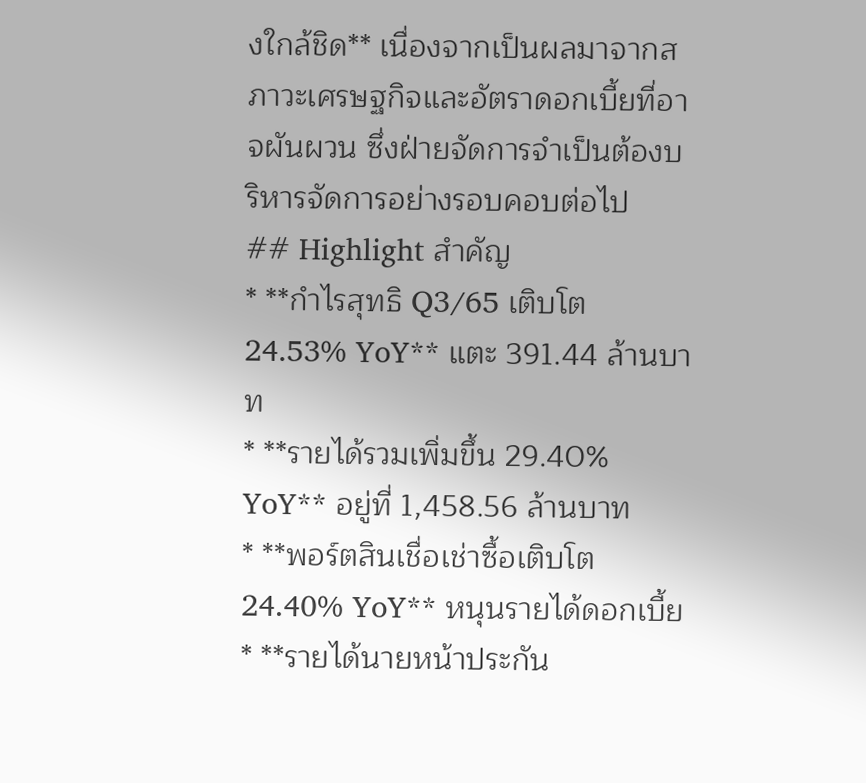งใกล้ชิด** เนื่องจากเป็นผลมาจากสภาวะเศรษฐกิจและอัตราดอกเบี้ยที่อาจผันผวน ซึ่งฝ่ายจัดการจำเป็นต้องบริหารจัดการอย่างรอบคอบต่อไป
## Highlight สำคัญ
* **กำไรสุทธิ Q3/65 เติบโต 24.53% YoY** แตะ 391.44 ล้านบาท
* **รายได้รวมเพิ่มขึ้น 29.40% YoY** อยู่ที่ 1,458.56 ล้านบาท
* **พอร์ตสินเชื่อเช่าซื้อเติบโต 24.40% YoY** หนุนรายได้ดอกเบี้ย
* **รายได้นายหน้าประกัน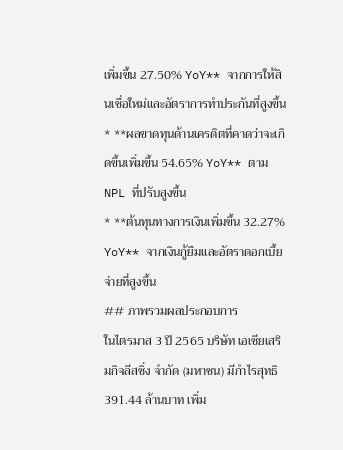เพิ่มขึ้น 27.50% YoY** จากการให้สินเชื่อใหม่และอัตราการทำประกันที่สูงขึ้น
* **ผลขาดทุนด้านเครดิตที่คาดว่าจะเกิดขึ้นเพิ่มขึ้น 54.65% YoY** ตาม NPL ที่ปรับสูงขึ้น
* **ต้นทุนทางการเงินเพิ่มขึ้น 32.27% YoY** จากเงินกู้ยืมและอัตราดอกเบี้ยจ่ายที่สูงขึ้น
## ภาพรวมผลประกอบการ
ในไตรมาส 3 ปี 2565 บริษัท เอเซียเสริมกิจลีสซิ่ง จำกัด (มหาชน) มีกำไรสุทธิ 391.44 ล้านบาท เพิ่ม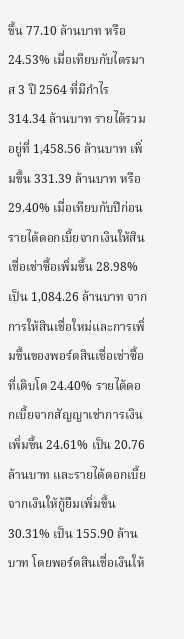ขึ้น 77.10 ล้านบาท หรือ 24.53% เมื่อเทียบกับไตรมาส 3 ปี 2564 ที่มีกำไร 314.34 ล้านบาท รายได้รวมอยู่ที่ 1,458.56 ล้านบาท เพิ่มขึ้น 331.39 ล้านบาท หรือ 29.40% เมื่อเทียบกับปีก่อน
รายได้ดอกเบี้ยจากเงินให้สินเชื่อเช่าซื้อเพิ่มขึ้น 28.98% เป็น 1,084.26 ล้านบาท จากการให้สินเชื่อใหม่และการเพิ่มขึ้นของพอร์ตสินเชื่อเช่าซื้อที่เติบโต 24.40% รายได้ดอกเบี้ยจากสัญญาเช่าการเงินเพิ่มขึ้น 24.61% เป็น 20.76 ล้านบาท และรายได้ดอกเบี้ยจากเงินให้กู้ยืมเพิ่มขึ้น 30.31% เป็น 155.90 ล้านบาท โดยพอร์ตสินเชื่อเงินให้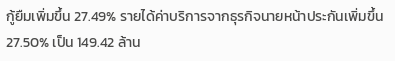กู้ยืมเพิ่มขึ้น 27.49% รายได้ค่าบริการจากธุรกิจนายหน้าประกันเพิ่มขึ้น 27.50% เป็น 149.42 ล้าน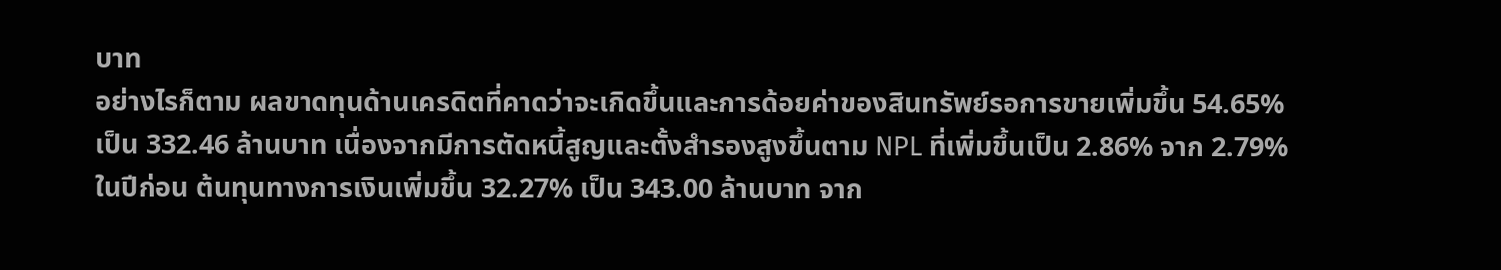บาท
อย่างไรก็ตาม ผลขาดทุนด้านเครดิตที่คาดว่าจะเกิดขึ้นและการด้อยค่าของสินทรัพย์รอการขายเพิ่มขึ้น 54.65% เป็น 332.46 ล้านบาท เนื่องจากมีการตัดหนี้สูญและตั้งสำรองสูงขึ้นตาม NPL ที่เพิ่มขึ้นเป็น 2.86% จาก 2.79% ในปีก่อน ต้นทุนทางการเงินเพิ่มขึ้น 32.27% เป็น 343.00 ล้านบาท จาก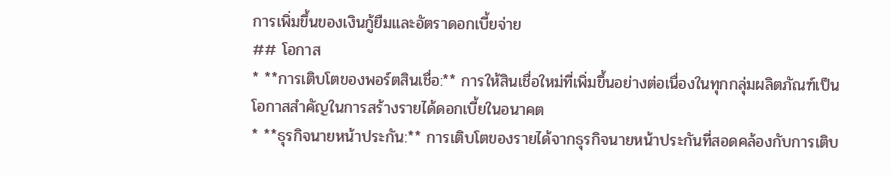การเพิ่มขึ้นของเงินกู้ยืมและอัตราดอกเบี้ยจ่าย
## โอกาส
* **การเติบโตของพอร์ตสินเชื่อ:** การให้สินเชื่อใหม่ที่เพิ่มขึ้นอย่างต่อเนื่องในทุกกลุ่มผลิตภัณฑ์เป็นโอกาสสำคัญในการสร้างรายได้ดอกเบี้ยในอนาคต
* **ธุรกิจนายหน้าประกัน:** การเติบโตของรายได้จากธุรกิจนายหน้าประกันที่สอดคล้องกับการเติบ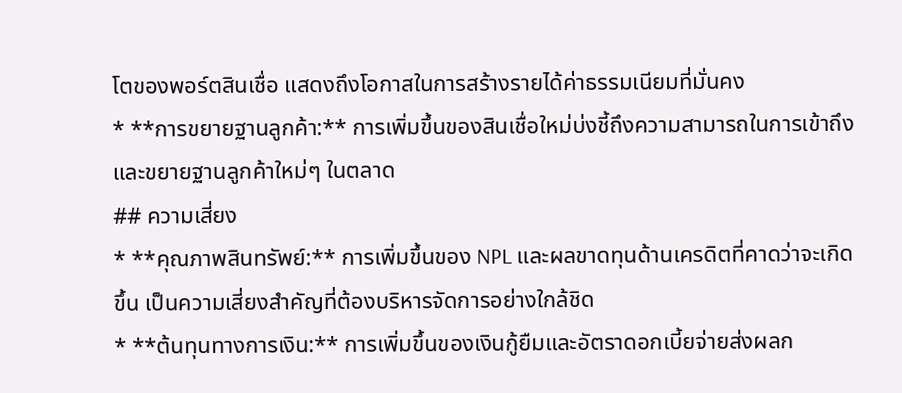โตของพอร์ตสินเชื่อ แสดงถึงโอกาสในการสร้างรายได้ค่าธรรมเนียมที่มั่นคง
* **การขยายฐานลูกค้า:** การเพิ่มขึ้นของสินเชื่อใหม่บ่งชี้ถึงความสามารถในการเข้าถึงและขยายฐานลูกค้าใหม่ๆ ในตลาด
## ความเสี่ยง
* **คุณภาพสินทรัพย์:** การเพิ่มขึ้นของ NPL และผลขาดทุนด้านเครดิตที่คาดว่าจะเกิดขึ้น เป็นความเสี่ยงสำคัญที่ต้องบริหารจัดการอย่างใกล้ชิด
* **ต้นทุนทางการเงิน:** การเพิ่มขึ้นของเงินกู้ยืมและอัตราดอกเบี้ยจ่ายส่งผลก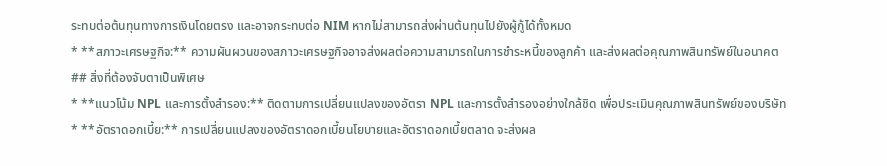ระทบต่อต้นทุนทางการเงินโดยตรง และอาจกระทบต่อ NIM หากไม่สามารถส่งผ่านต้นทุนไปยังผู้กู้ได้ทั้งหมด
* **สภาวะเศรษฐกิจ:** ความผันผวนของสภาวะเศรษฐกิจอาจส่งผลต่อความสามารถในการชำระหนี้ของลูกค้า และส่งผลต่อคุณภาพสินทรัพย์ในอนาคต
## สิ่งที่ต้องจับตาเป็นพิเศษ
* **แนวโน้ม NPL และการตั้งสำรอง:** ติดตามการเปลี่ยนแปลงของอัตรา NPL และการตั้งสำรองอย่างใกล้ชิด เพื่อประเมินคุณภาพสินทรัพย์ของบริษัท
* **อัตราดอกเบี้ย:** การเปลี่ยนแปลงของอัตราดอกเบี้ยนโยบายและอัตราดอกเบี้ยตลาด จะส่งผล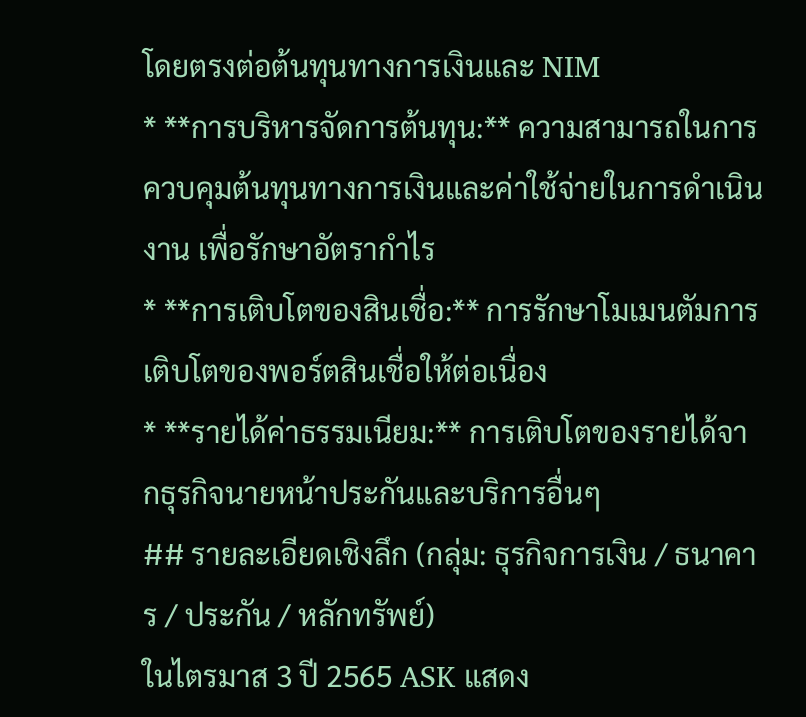โดยตรงต่อต้นทุนทางการเงินและ NIM
* **การบริหารจัดการต้นทุน:** ความสามารถในการควบคุมต้นทุนทางการเงินและค่าใช้จ่ายในการดำเนินงาน เพื่อรักษาอัตรากำไร
* **การเติบโตของสินเชื่อ:** การรักษาโมเมนตัมการเติบโตของพอร์ตสินเชื่อให้ต่อเนื่อง
* **รายได้ค่าธรรมเนียม:** การเติบโตของรายได้จากธุรกิจนายหน้าประกันและบริการอื่นๆ
## รายละเอียดเชิงลึก (กลุ่ม: ธุรกิจการเงิน / ธนาคาร / ประกัน / หลักทรัพย์)
ในไตรมาส 3 ปี 2565 ASK แสดง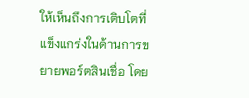ให้เห็นถึงการเติบโตที่แข็งแกร่งในด้านการขยายพอร์ตสินเชื่อ โดย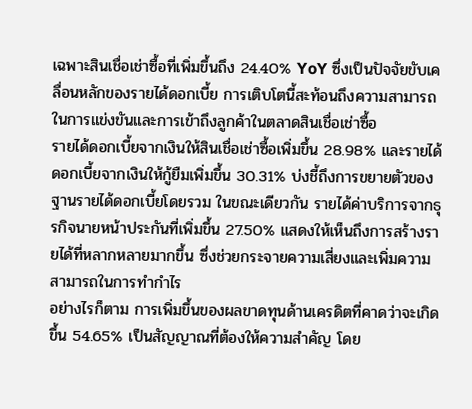เฉพาะสินเชื่อเช่าซื้อที่เพิ่มขึ้นถึง 24.40% YoY ซึ่งเป็นปัจจัยขับเคลื่อนหลักของรายได้ดอกเบี้ย การเติบโตนี้สะท้อนถึงความสามารถในการแข่งขันและการเข้าถึงลูกค้าในตลาดสินเชื่อเช่าซื้อ
รายได้ดอกเบี้ยจากเงินให้สินเชื่อเช่าซื้อเพิ่มขึ้น 28.98% และรายได้ดอกเบี้ยจากเงินให้กู้ยืมเพิ่มขึ้น 30.31% บ่งชี้ถึงการขยายตัวของฐานรายได้ดอกเบี้ยโดยรวม ในขณะเดียวกัน รายได้ค่าบริการจากธุรกิจนายหน้าประกันที่เพิ่มขึ้น 27.50% แสดงให้เห็นถึงการสร้างรายได้ที่หลากหลายมากขึ้น ซึ่งช่วยกระจายความเสี่ยงและเพิ่มความสามารถในการทำกำไร
อย่างไรก็ตาม การเพิ่มขึ้นของผลขาดทุนด้านเครดิตที่คาดว่าจะเกิดขึ้น 54.65% เป็นสัญญาณที่ต้องให้ความสำคัญ โดย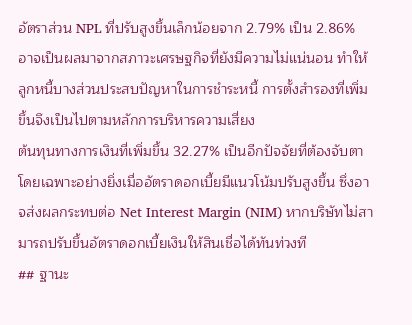อัตราส่วน NPL ที่ปรับสูงขึ้นเล็กน้อยจาก 2.79% เป็น 2.86% อาจเป็นผลมาจากสภาวะเศรษฐกิจที่ยังมีความไม่แน่นอน ทำให้ลูกหนี้บางส่วนประสบปัญหาในการชำระหนี้ การตั้งสำรองที่เพิ่มขึ้นจึงเป็นไปตามหลักการบริหารความเสี่ยง
ต้นทุนทางการเงินที่เพิ่มขึ้น 32.27% เป็นอีกปัจจัยที่ต้องจับตา โดยเฉพาะอย่างยิ่งเมื่ออัตราดอกเบี้ยมีแนวโน้มปรับสูงขึ้น ซึ่งอาจส่งผลกระทบต่อ Net Interest Margin (NIM) หากบริษัทไม่สามารถปรับขึ้นอัตราดอกเบี้ยเงินให้สินเชื่อได้ทันท่วงที
## ฐานะ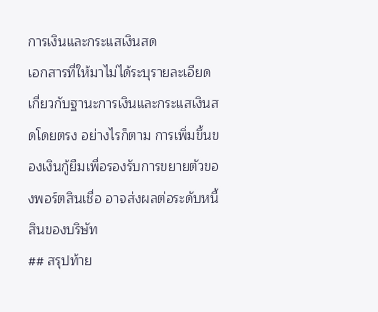การเงินและกระแสเงินสด
เอกสารที่ให้มาไม่ได้ระบุรายละเอียดเกี่ยวกับฐานะการเงินและกระแสเงินสดโดยตรง อย่างไรก็ตาม การเพิ่มขึ้นของเงินกู้ยืมเพื่อรองรับการขยายตัวของพอร์ตสินเชื่อ อาจส่งผลต่อระดับหนี้สินของบริษัท
## สรุปท้าย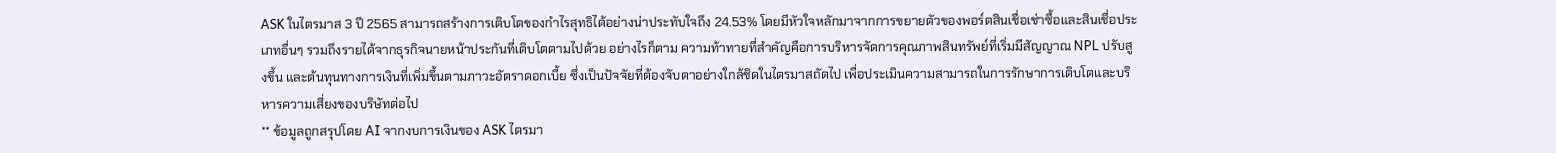ASK ในไตรมาส 3 ปี 2565 สามารถสร้างการเติบโตของกำไรสุทธิได้อย่างน่าประทับใจถึง 24.53% โดยมีหัวใจหลักมาจากการขยายตัวของพอร์ตสินเชื่อเช่าซื้อและสินเชื่อประเภทอื่นๆ รวมถึงรายได้จากธุรกิจนายหน้าประกันที่เติบโตตามไปด้วย อย่างไรก็ตาม ความท้าทายที่สำคัญคือการบริหารจัดการคุณภาพสินทรัพย์ที่เริ่มมีสัญญาณ NPL ปรับสูงขึ้น และต้นทุนทางการเงินที่เพิ่มขึ้นตามภาวะอัตราดอกเบี้ย ซึ่งเป็นปัจจัยที่ต้องจับตาอย่างใกล้ชิดในไตรมาสถัดไป เพื่อประเมินความสามารถในการรักษาการเติบโตและบริหารความเสี่ยงของบริษัทต่อไป
** ข้อมูลถูกสรุปโดย AI จากงบการเงินของ ASK ไตรมา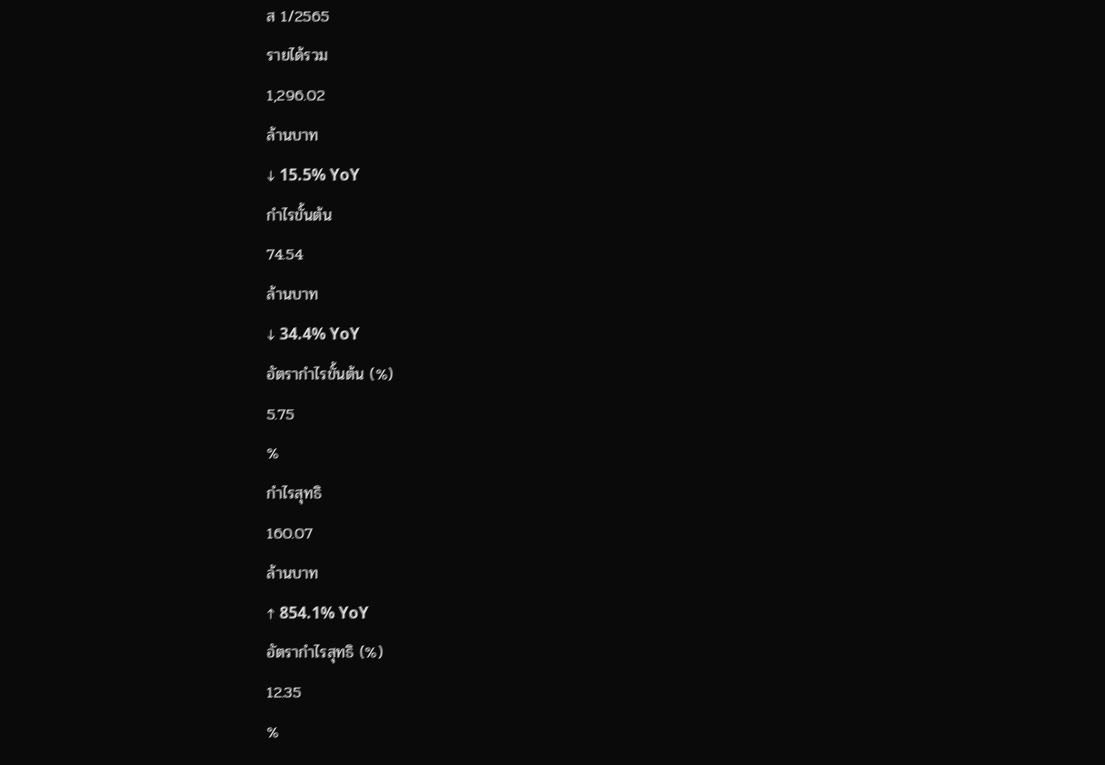ส 1/2565
รายได้รวม
1,296.02
ล้านบาท
↓ 15.5% YoY
กำไรขั้นต้น
74.54
ล้านบาท
↓ 34.4% YoY
อัตรากำไรขั้นต้น (%)
5.75
%
กำไรสุทธิ
160.07
ล้านบาท
↑ 854.1% YoY
อัตรากำไรสุทธิ (%)
12.35
%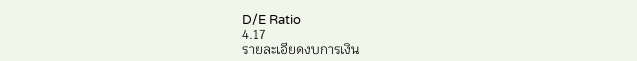D/E Ratio
4.17
รายละเอียดงบการเงิน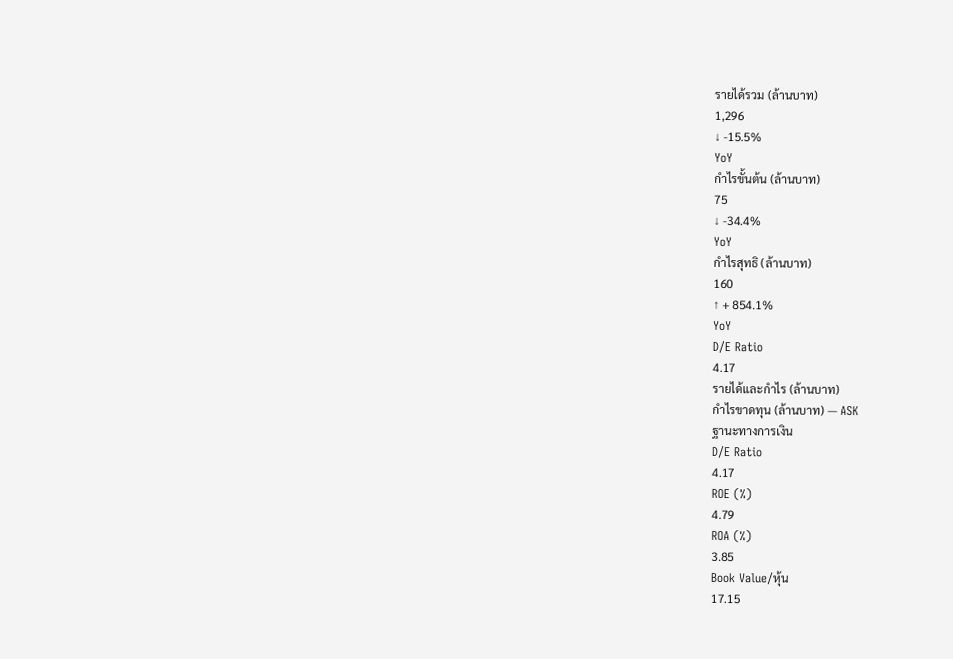รายได้รวม (ล้านบาท)
1,296
↓ -15.5%
YoY
กำไรขั้นต้น (ล้านบาท)
75
↓ -34.4%
YoY
กำไรสุทธิ (ล้านบาท)
160
↑ + 854.1%
YoY
D/E Ratio
4.17
รายได้และกำไร (ล้านบาท)
กำไรขาดทุน (ล้านบาท) — ASK
ฐานะทางการเงิน
D/E Ratio
4.17
ROE (%)
4.79
ROA (%)
3.85
Book Value/หุ้น
17.15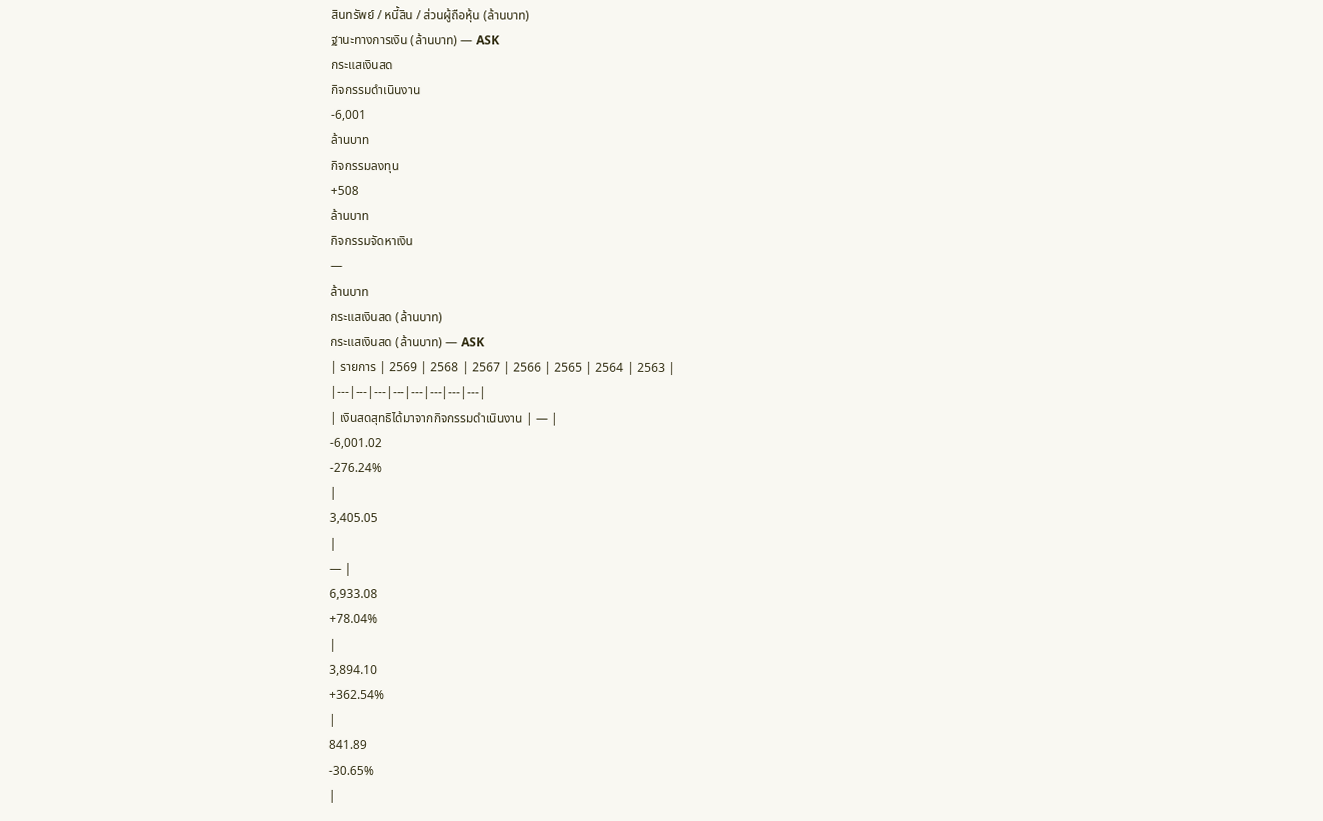สินทรัพย์ / หนี้สิน / ส่วนผู้ถือหุ้น (ล้านบาท)
ฐานะทางการเงิน (ล้านบาท) — ASK
กระแสเงินสด
กิจกรรมดำเนินงาน
-6,001
ล้านบาท
กิจกรรมลงทุน
+508
ล้านบาท
กิจกรรมจัดหาเงิน
—
ล้านบาท
กระแสเงินสด (ล้านบาท)
กระแสเงินสด (ล้านบาท) — ASK
| รายการ | 2569 | 2568 | 2567 | 2566 | 2565 | 2564 | 2563 |
|---|---|---|---|---|---|---|---|
| เงินสดสุทธิได้มาจากกิจกรรมดำเนินงาน | — |
-6,001.02
-276.24%
|
3,405.05
|
— |
6,933.08
+78.04%
|
3,894.10
+362.54%
|
841.89
-30.65%
|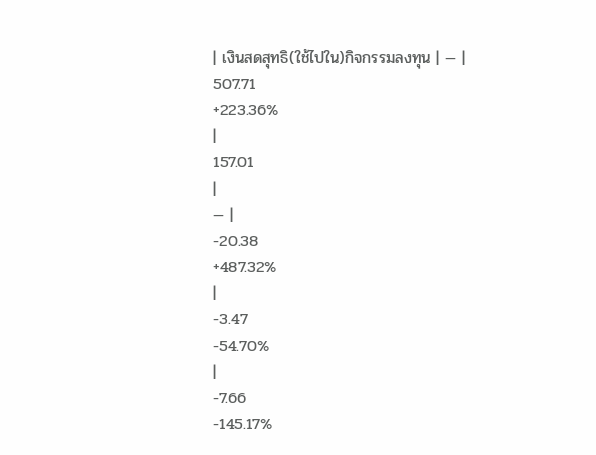| เงินสดสุทธิ(ใช้ไปใน)กิจกรรมลงทุน | — |
507.71
+223.36%
|
157.01
|
— |
-20.38
+487.32%
|
-3.47
-54.70%
|
-7.66
-145.17%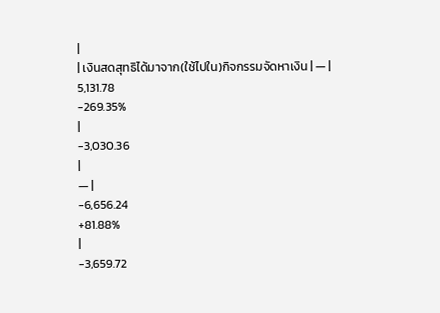|
| เงินสดสุทธิได้มาจาก(ใช้ไปใน)กิจกรรมจัดหาเงิน | — |
5,131.78
-269.35%
|
-3,030.36
|
— |
-6,656.24
+81.88%
|
-3,659.72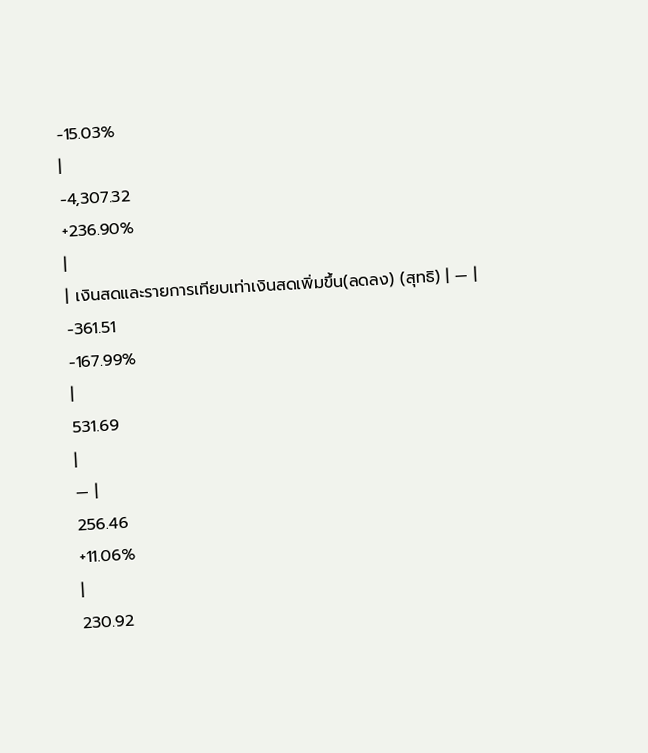-15.03%
|
-4,307.32
+236.90%
|
| เงินสดและรายการเทียบเท่าเงินสดเพิ่มขึ้น(ลดลง) (สุทธิ) | — |
-361.51
-167.99%
|
531.69
|
— |
256.46
+11.06%
|
230.92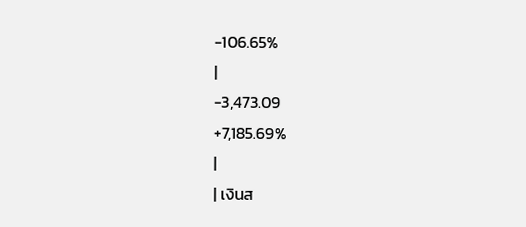-106.65%
|
-3,473.09
+7,185.69%
|
| เงินส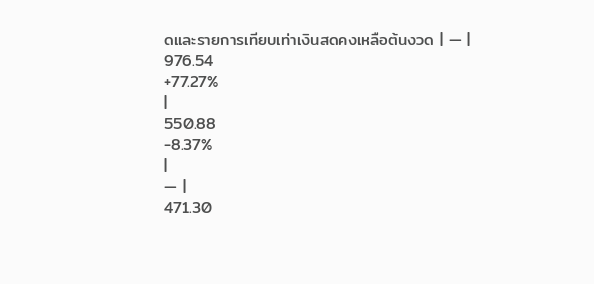ดและรายการเทียบเท่าเงินสดคงเหลือต้นงวด | — |
976.54
+77.27%
|
550.88
-8.37%
|
— |
471.30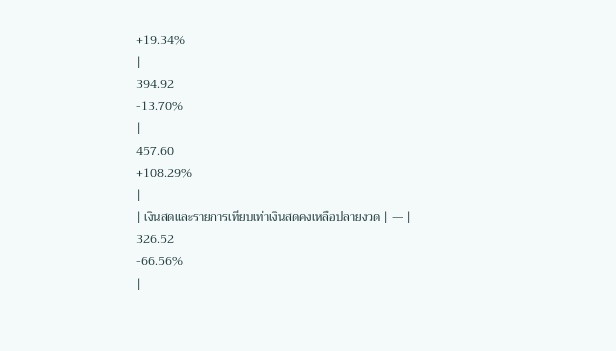+19.34%
|
394.92
-13.70%
|
457.60
+108.29%
|
| เงินสดและรายการเทียบเท่าเงินสดคงเหลือปลายงวด | — |
326.52
-66.56%
|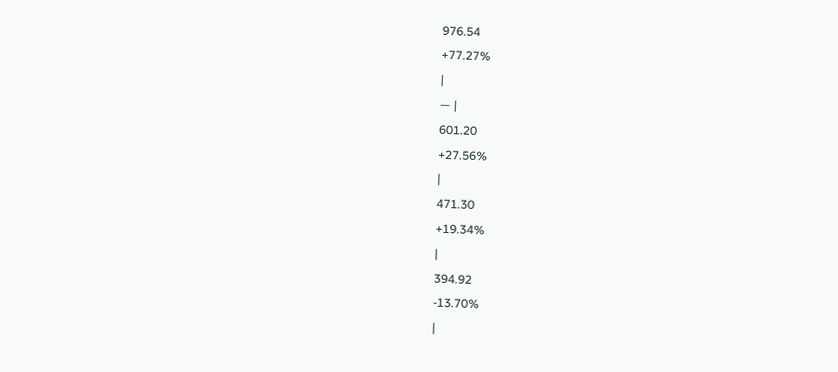976.54
+77.27%
|
— |
601.20
+27.56%
|
471.30
+19.34%
|
394.92
-13.70%
|